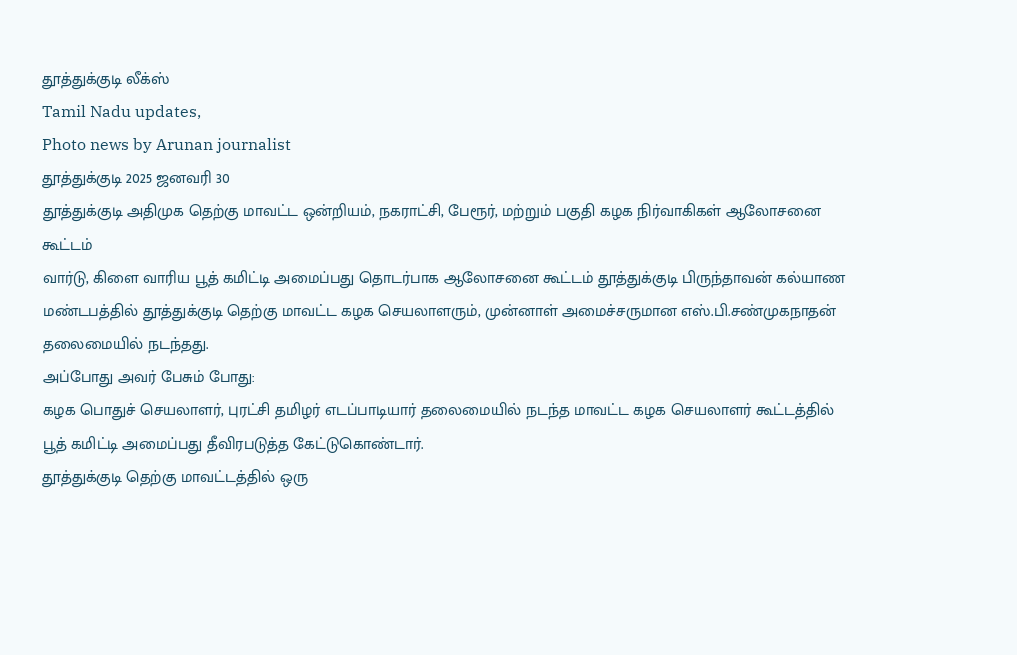தூத்துக்குடி லீக்ஸ்
Tamil Nadu updates,
Photo news by Arunan journalist
தூத்துக்குடி 2025 ஜனவரி 30
தூத்துக்குடி அதிமுக தெற்கு மாவட்ட ஒன்றியம், நகராட்சி, பேரூர், மற்றும் பகுதி கழக நிர்வாகிகள் ஆலோசனை கூட்டம்
வார்டு, கிளை வாரிய பூத் கமிட்டி அமைப்பது தொடர்பாக ஆலோசனை கூட்டம் தூத்துக்குடி பிருந்தாவன் கல்யாண மண்டபத்தில் தூத்துக்குடி தெற்கு மாவட்ட கழக செயலாளரும், முன்னாள் அமைச்சருமான எஸ்.பி.சண்முகநாதன் தலைமையில் நடந்தது.
அப்போது அவர் பேசும் போது:
கழக பொதுச் செயலாளர், புரட்சி தமிழர் எடப்பாடியார் தலைமையில் நடந்த மாவட்ட கழக செயலாளர் கூட்டத்தில் பூத் கமிட்டி அமைப்பது தீவிரபடுத்த கேட்டுகொண்டார்.
தூத்துக்குடி தெற்கு மாவட்டத்தில் ஒரு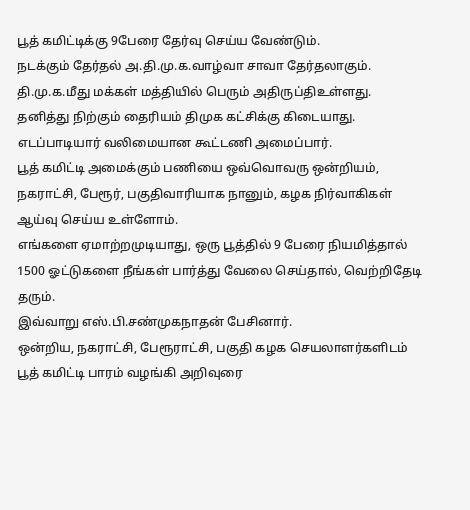பூத் கமிட்டிக்கு 9பேரை தேர்வு செய்ய வேண்டும்.
நடக்கும் தேர்தல் அ.தி.மு.க.வாழ்வா சாவா தேர்தலாகும். தி.மு.க.மீது மக்கள் மத்தியில் பெரும் அதிருப்திஉள்ளது.
தனித்து நிற்கும் தைரியம் திமுக கட்சிக்கு கிடையாது.
எடப்பாடியார் வலிமையான கூட்டணி அமைப்பார்.
பூத் கமிட்டி அமைக்கும் பணியை ஒவ்வொவரு ஒன்றியம், நகராட்சி, பேரூர், பகுதிவாரியாக நானும், கழக நிர்வாகிகள் ஆய்வு செய்ய உள்ளோம்.
எங்களை ஏமாற்றமுடியாது, ஒரு பூத்தில் 9 பேரை நியமித்தால் 1500 ஓட்டுகளை நீங்கள் பார்த்து வேலை செய்தால், வெற்றிதேடி தரும்.
இவ்வாறு எஸ்.பி.சண்முகநாதன் பேசினார்.
ஒன்றிய, நகராட்சி, பேரூராட்சி, பகுதி கழக செயலாளர்களிடம் பூத் கமிட்டி பாரம் வழங்கி அறிவுரை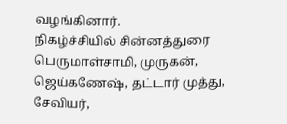வழங்கினார்.
நிகழ்ச்சியில் சின்னத்துரை பெருமாள்சாமி, முருகன், ஜெய்கணேஷ், தட்டார் முத்து, சேவியர்,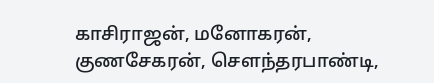காசிராஜன், மனோகரன், குணசேகரன், செளந்தரபாண்டி,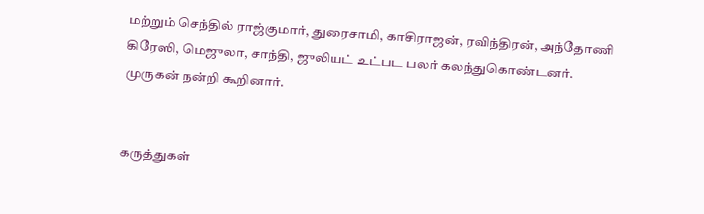மற்றும் செந்தில் ராஜ்குமார், துரைசாமி, காசிராஜன், ரவிந்திரன், அந்தோணி கிரேஸி, மெஜுலா, சாந்தி, ஜுலியட் உட்பட பலர் கலந்துகொண்டனர்.
முருகன் நன்றி கூறினார்.


கருத்துகள்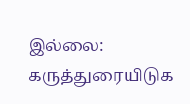இல்லை:
கருத்துரையிடுக